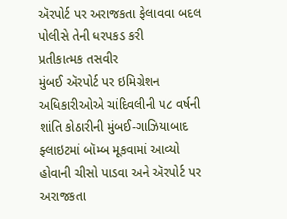ઍરપોર્ટ પર અરાજકતા ફેલાવવા બદલ પોલીસે તેની ધરપકડ કરી
પ્રતીકાત્મક તસવીર
મુંબઈ ઍરપોર્ટ પર ઇમિગ્રેશન અધિકારીઓએ ચાંદિવલીની ૫૮ વર્ષની શાંતિ કોઠારીની મુંબઈ-ગાઝિયાબાદ ફ્લાઇટમાં બૉમ્બ મૂકવામાં આવ્યો હોવાની ચીસો પાડવા અને ઍરપોર્ટ પર અરાજકતા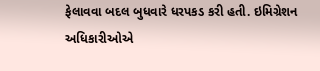ફેલાવવા બદલ બુધવારે ધરપકડ કરી હતી. ઇમિગ્રેશન અધિકારીઓએ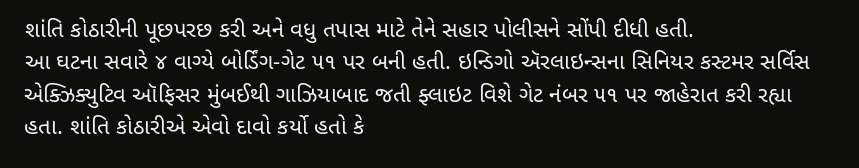શાંતિ કોઠારીની પૂછપરછ કરી અને વધુ તપાસ માટે તેને સહાર પોલીસને સોંપી દીધી હતી.
આ ઘટના સવારે ૪ વાગ્યે બોર્ડિંગ-ગેટ ૫૧ પર બની હતી. ઇન્ડિગો ઍરલાઇન્સના સિનિયર કસ્ટમર સર્વિસ એક્ઝિક્યુટિવ ઑફિસર મુંબઈથી ગાઝિયાબાદ જતી ફ્લાઇટ વિશે ગેટ નંબર ૫૧ પર જાહેરાત કરી રહ્યા હતા. શાંતિ કોઠારીએ એવો દાવો કર્યો હતો કે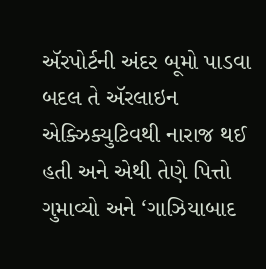ઍરપોર્ટની અંદર બૂમો પાડવા બદલ તે ઍરલાઇન એક્ઝિક્યુટિવથી નારાજ થઈ હતી અને એથી તેણે પિત્તો ગુમાવ્યો અને ‘ગાઝિયાબાદ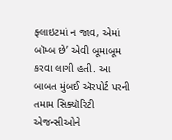ફ્લાઇટમાં ન જાવ, એમાં બૉમ્બ છે’ એવી બૂમાબૂમ કરવા લાગી હતી. આ બાબત મુંબઈ ઍરપોર્ટ પરની તમામ સિક્યૉરિટી એજન્સીઓને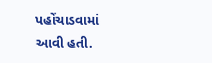પહોંચાડવામાં આવી હતી.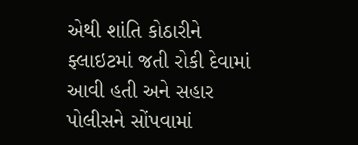એથી શાંતિ કોઠારીને ફ્લાઇટમાં જતી રોકી દેવામાં આવી હતી અને સહાર પોલીસને સોંપવામાં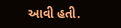આવી હતી.